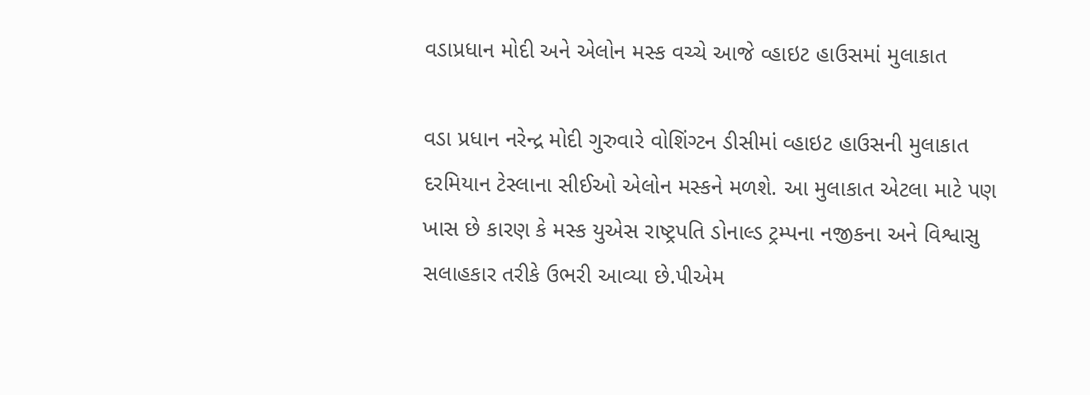વડાપ્રધાન મોદી અને એલોન મસ્ક વચ્ચે આજે વ્હાઇટ હાઉસમાં મુલાકાત

વડા પ્રધાન નરેન્દ્ર મોદી ગુરુવારે વોશિંગ્ટન ડીસીમાં વ્હાઇટ હાઉસની મુલાકાત દરમિયાન ટેસ્લાના સીઈઓ એલોન મસ્કને મળશે. આ મુલાકાત એટલા માટે પણ ખાસ છે કારણ કે મસ્ક યુએસ રાષ્ટ્રપતિ ડોનાલ્ડ ટ્રમ્પના નજીકના અને વિશ્વાસુ સલાહકાર તરીકે ઉભરી આવ્યા છે.પીએમ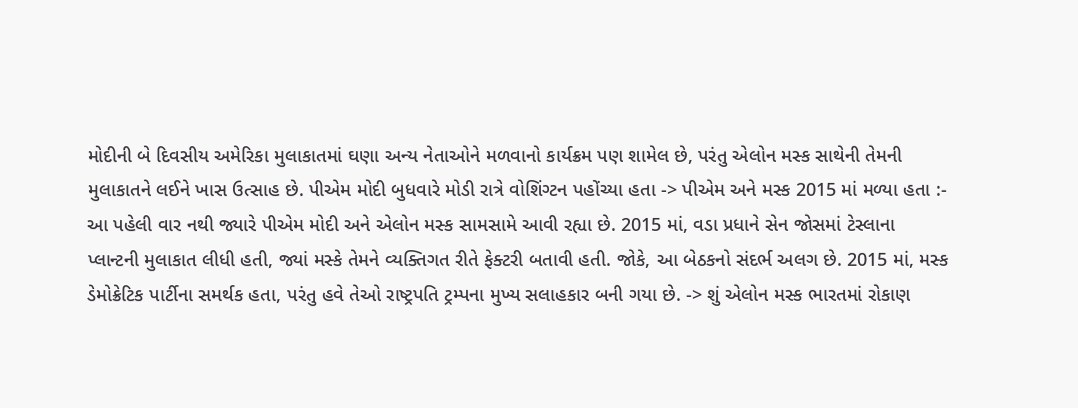મોદીની બે દિવસીય અમેરિકા મુલાકાતમાં ઘણા અન્ય નેતાઓને મળવાનો કાર્યક્રમ પણ શામેલ છે, પરંતુ એલોન મસ્ક સાથેની તેમની મુલાકાતને લઈને ખાસ ઉત્સાહ છે. પીએમ મોદી બુધવારે મોડી રાત્રે વોશિંગ્ટન પહોંચ્યા હતા -> પીએમ અને મસ્ક 2015 માં મળ્યા હતા :- આ પહેલી વાર નથી જ્યારે પીએમ મોદી અને એલોન મસ્ક સામસામે આવી રહ્યા છે. 2015 માં, વડા પ્રધાને સેન જોસમાં ટેસ્લાના પ્લાન્ટની મુલાકાત લીધી હતી, જ્યાં મસ્કે તેમને વ્યક્તિગત રીતે ફેક્ટરી બતાવી હતી. જોકે, આ બેઠકનો સંદર્ભ અલગ છે. 2015 માં, મસ્ક ડેમોક્રેટિક પાર્ટીના સમર્થક હતા, પરંતુ હવે તેઓ રાષ્ટ્રપતિ ટ્રમ્પના મુખ્ય સલાહકાર બની ગયા છે. -> શું એલોન મસ્ક ભારતમાં રોકાણ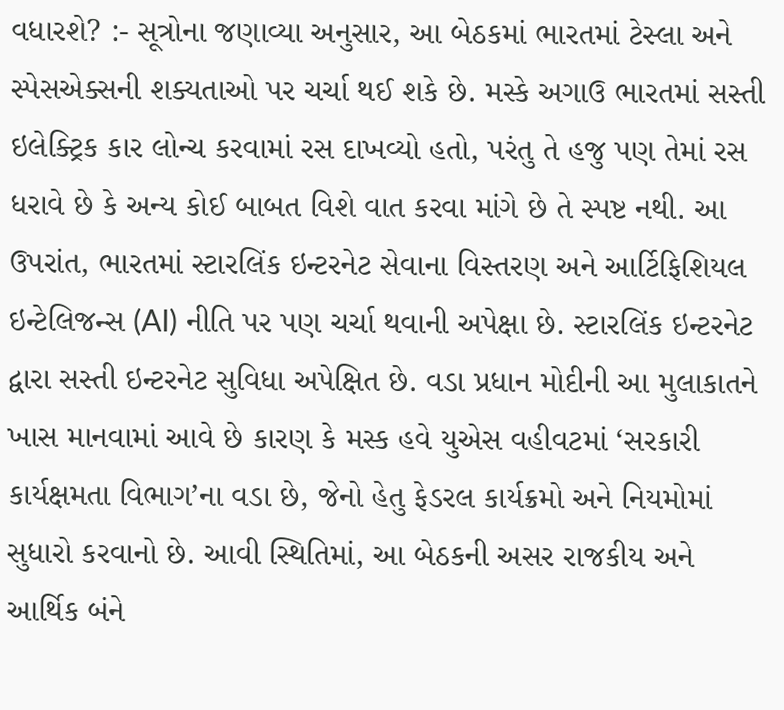વધારશે? :- સૂત્રોના જણાવ્યા અનુસાર, આ બેઠકમાં ભારતમાં ટેસ્લા અને સ્પેસએક્સની શક્યતાઓ પર ચર્ચા થઈ શકે છે. મસ્કે અગાઉ ભારતમાં સસ્તી ઇલેક્ટ્રિક કાર લોન્ચ કરવામાં રસ દાખવ્યો હતો, પરંતુ તે હજુ પણ તેમાં રસ ધરાવે છે કે અન્ય કોઈ બાબત વિશે વાત કરવા માંગે છે તે સ્પષ્ટ નથી. આ ઉપરાંત, ભારતમાં સ્ટારલિંક ઇન્ટરનેટ સેવાના વિસ્તરણ અને આર્ટિફિશિયલ ઇન્ટેલિજન્સ (AI) નીતિ પર પણ ચર્ચા થવાની અપેક્ષા છે. સ્ટારલિંક ઇન્ટરનેટ દ્વારા સસ્તી ઇન્ટરનેટ સુવિધા અપેક્ષિત છે. વડા પ્રધાન મોદીની આ મુલાકાતને ખાસ માનવામાં આવે છે કારણ કે મસ્ક હવે યુએસ વહીવટમાં ‘સરકારી કાર્યક્ષમતા વિભાગ’ના વડા છે, જેનો હેતુ ફેડરલ કાર્યક્રમો અને નિયમોમાં સુધારો કરવાનો છે. આવી સ્થિતિમાં, આ બેઠકની અસર રાજકીય અને આર્થિક બંને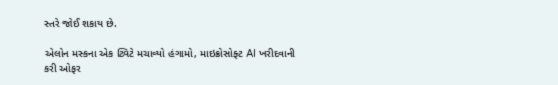સ્તરે જોઈ શકાય છે.

એલોન મસ્કના એક ટ્વિટે મચાવ્યો હંગામો, માઇક્રોસોફ્ટ AI ખરીદવાની કરી ઓફર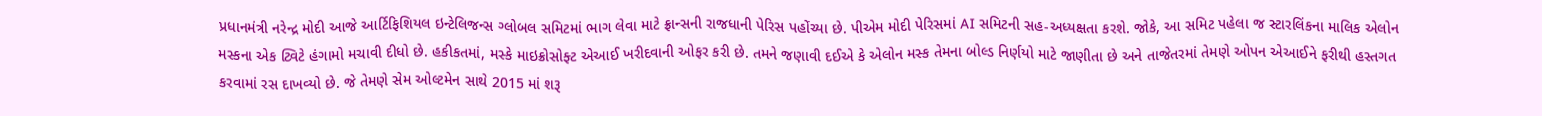પ્રધાનમંત્રી નરેન્દ્ર મોદી આજે આર્ટિફિશિયલ ઇન્ટેલિજન્સ ગ્લોબલ સમિટમાં ભાગ લેવા માટે ફ્રાન્સની રાજધાની પેરિસ પહોંચ્યા છે. પીએમ મોદી પેરિસમાં AI સમિટની સહ-અધ્યક્ષતા કરશે. જોકે, આ સમિટ પહેલા જ સ્ટારલિંકના માલિક એલોન મસ્કના એક ટ્વિટે હંગામો મચાવી દીધો છે. હકીકતમાં, મસ્કે માઇક્રોસોફ્ટ એઆઈ ખરીદવાની ઓફર કરી છે. તમને જણાવી દઈએ કે એલોન મસ્ક તેમના બોલ્ડ નિર્ણયો માટે જાણીતા છે અને તાજેતરમાં તેમણે ઓપન એઆઈને ફરીથી હસ્તગત કરવામાં રસ દાખવ્યો છે. જે તેમણે સેમ ઓલ્ટમેન સાથે 2015 માં શરૂ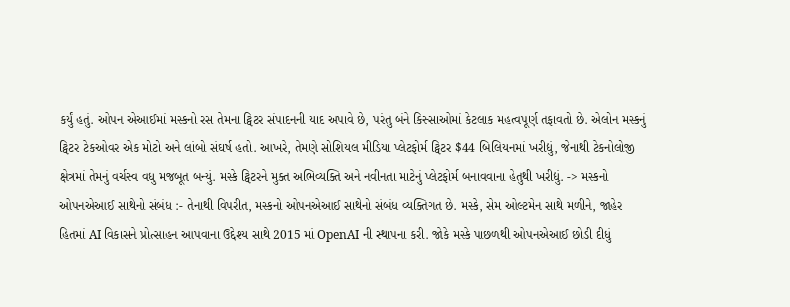કર્યું હતું. ઓપન એઆઈમાં મસ્કનો રસ તેમના ટ્વિટર સંપાદનની યાદ અપાવે છે, પરંતુ બંને કિસ્સાઓમાં કેટલાક મહત્વપૂર્ણ તફાવતો છે. એલોન મસ્કનું ટ્વિટર ટેકઓવર એક મોટો અને લાંબો સંઘર્ષ હતો. આખરે, તેમણે સોશિયલ મીડિયા પ્લેટફોર્મ ટ્વિટર $44 બિલિયનમાં ખરીદ્યું, જેનાથી ટેકનોલોજી ક્ષેત્રમાં તેમનું વર્ચસ્વ વધુ મજબૂત બન્યું. મસ્કે ટ્વિટરને મુક્ત અભિવ્યક્તિ અને નવીનતા માટેનું પ્લેટફોર્મ બનાવવાના હેતુથી ખરીદ્યું. -> મસ્કનો ઓપનએઆઈ સાથેનો સંબંધ :- તેનાથી વિપરીત, મસ્કનો ઓપનએઆઈ સાથેનો સંબંધ વ્યક્તિગત છે. મસ્કે, સેમ ઓલ્ટમેન સાથે મળીને, જાહેર હિતમાં AI વિકાસને પ્રોત્સાહન આપવાના ઉદ્દેશ્ય સાથે 2015 માં OpenAI ની સ્થાપના કરી. જોકે મસ્કે પાછળથી ઓપનએઆઈ છોડી દીધું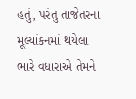હતું, પરંતુ તાજેતરના મૂલ્યાંકનમાં થયેલા ભારે વધારાએ તેમને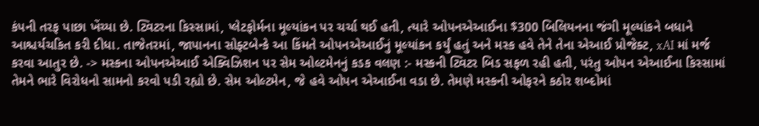કંપની તરફ પાછા ખેંચ્યા છે. ટ્વિટરના કિસ્સામાં, પ્લેટફોર્મના મૂલ્યાંકન પર ચર્ચા થઈ હતી, ત્યારે ઓપનએઆઈના $300 બિલિયનના જંગી મૂલ્યાંકને બધાને આશ્ચર્યચકિત કરી દીધા. તાજેતરમાં, જાપાનના સોફ્ટબેન્કે આ કિંમતે ઓપનએઆઈનું મૂલ્યાંકન કર્યું હતું અને મસ્ક હવે તેને તેના એઆઈ પ્રોજેક્ટ, xAI માં મર્જ કરવા આતુર છે. -> મસ્કના ઓપનએઆઈ એક્વિઝિશન પર સેમ ઓલ્ટમેનનું કડક વલણ :- મસ્કની ટ્વિટર બિડ સફળ રહી હતી, પરંતુ ઓપન એઆઈના કિસ્સામાં તેમને ભારે વિરોધનો સામનો કરવો પડી રહ્યો છે. સેમ ઓલ્ટમેન, જે હવે ઓપન એઆઈના વડા છે. તેમણે મસ્કની ઓફરને કઠોર શબ્દોમાં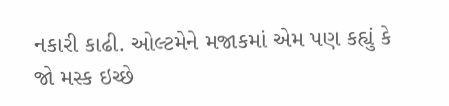નકારી કાઢી. ઓલ્ટમેને મજાકમાં એમ પણ કહ્યું કે જો મસ્ક ઇચ્છે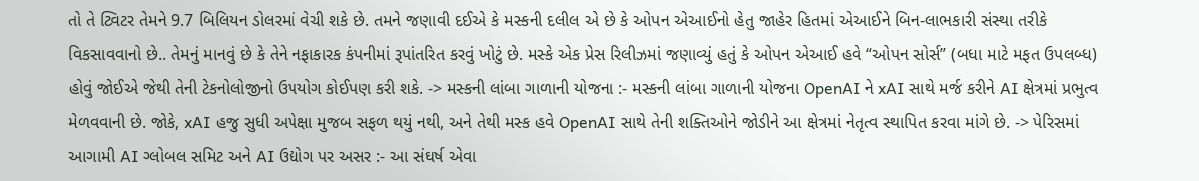તો તે ટ્વિટર તેમને 9.7 બિલિયન ડોલરમાં વેચી શકે છે. તમને જણાવી દઈએ કે મસ્કની દલીલ એ છે કે ઓપન એઆઈનો હેતુ જાહેર હિતમાં એઆઈને બિન-લાભકારી સંસ્થા તરીકે વિકસાવવાનો છે.. તેમનું માનવું છે કે તેને નફાકારક કંપનીમાં રૂપાંતરિત કરવું ખોટું છે. મસ્કે એક પ્રેસ રિલીઝમાં જણાવ્યું હતું કે ઓપન એઆઈ હવે “ઓપન સોર્સ” (બધા માટે મફત ઉપલબ્ધ) હોવું જોઈએ જેથી તેની ટેકનોલોજીનો ઉપયોગ કોઈપણ કરી શકે. -> મસ્કની લાંબા ગાળાની યોજના :- મસ્કની લાંબા ગાળાની યોજના OpenAI ને xAI સાથે મર્જ કરીને AI ક્ષેત્રમાં પ્રભુત્વ મેળવવાની છે. જોકે, xAI હજુ સુધી અપેક્ષા મુજબ સફળ થયું નથી, અને તેથી મસ્ક હવે OpenAI સાથે તેની શક્તિઓને જોડીને આ ક્ષેત્રમાં નેતૃત્વ સ્થાપિત કરવા માંગે છે. -> પેરિસમાં આગામી AI ગ્લોબલ સમિટ અને AI ઉદ્યોગ પર અસર :- આ સંઘર્ષ એવા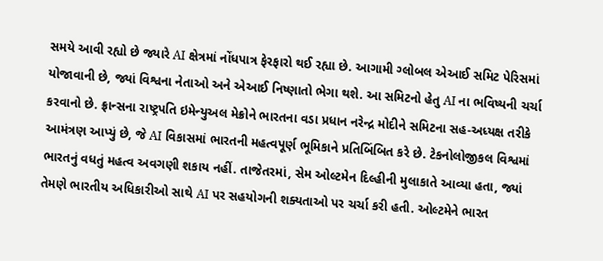સમયે આવી રહ્યો છે જ્યારે AI ક્ષેત્રમાં નોંધપાત્ર ફેરફારો થઈ રહ્યા છે. આગામી ગ્લોબલ એઆઈ સમિટ પેરિસમાં યોજાવાની છે, જ્યાં વિશ્વના નેતાઓ અને એઆઈ નિષ્ણાતો ભેગા થશે. આ સમિટનો હેતુ AI ના ભવિષ્યની ચર્ચા કરવાનો છે. ફ્રાન્સના રાષ્ટ્રપતિ ઇમેન્યુઅલ મેક્રોને ભારતના વડા પ્રધાન નરેન્દ્ર મોદીને સમિટના સહ-અધ્યક્ષ તરીકે આમંત્રણ આપ્યું છે, જે AI વિકાસમાં ભારતની મહત્વપૂર્ણ ભૂમિકાને પ્રતિબિંબિત કરે છે. ટેકનોલોજીકલ વિશ્વમાં ભારતનું વધતું મહત્વ અવગણી શકાય નહીં. તાજેતરમાં, સેમ ઓલ્ટમેન દિલ્હીની મુલાકાતે આવ્યા હતા, જ્યાં તેમણે ભારતીય અધિકારીઓ સાથે AI પર સહયોગની શક્યતાઓ પર ચર્ચા કરી હતી. ઓલ્ટમેને ભારત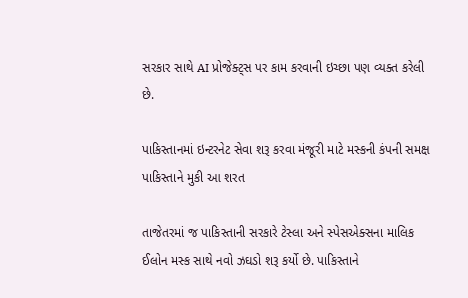સરકાર સાથે AI પ્રોજેક્ટ્સ પર કામ કરવાની ઇચ્છા પણ વ્યક્ત કરેલી છે.

પાકિસ્તાનમાં ઇન્ટરનેટ સેવા શરૂ કરવા મંજૂરી માટે મસ્કની કંપની સમક્ષ પાકિસ્તાને મુકી આ શરત

તાજેતરમાં જ પાકિસ્તાની સરકારે ટેસ્લા અને સ્પેસએક્સના માલિક ઈલોન મસ્ક સાથે નવો ઝઘડો શરૂ કર્યો છે. પાકિસ્તાને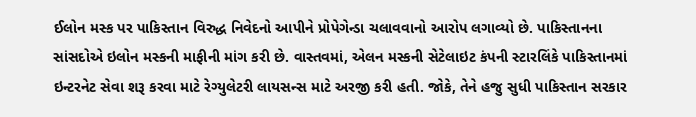ઈલોન મસ્ક પર પાકિસ્તાન વિરુદ્ધ નિવેદનો આપીને પ્રોપેગેન્ડા ચલાવવાનો આરોપ લગાવ્યો છે. પાકિસ્તાનના સાંસદોએ ઇલોન મસ્કની માફીની માંગ કરી છે. વાસ્તવમાં, એલન મસ્કની સેટેલાઇટ કંપની સ્ટારલિંકે પાકિસ્તાનમાં ઇન્ટરનેટ સેવા શરૂ કરવા માટે રેગ્યુલેટરી લાયસન્સ માટે અરજી કરી હતી. જોકે, તેને હજુ સુધી પાકિસ્તાન સરકાર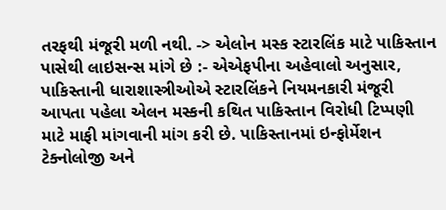તરફથી મંજૂરી મળી નથી. -> એલોન મસ્ક સ્ટારલિંક માટે પાકિસ્તાન પાસેથી લાઇસન્સ માંગે છે :- એએફપીના અહેવાલો અનુસાર, પાકિસ્તાની ધારાશાસ્ત્રીઓએ સ્ટારલિંકને નિયમનકારી મંજૂરી આપતા પહેલા એલન મસ્કની કથિત પાકિસ્તાન વિરોધી ટિપ્પણી માટે માફી માંગવાની માંગ કરી છે. પાકિસ્તાનમાં ઇન્ફોર્મેશન ટેક્નોલોજી અને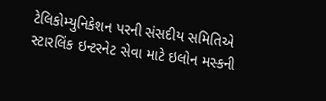ટેલિકોમ્યુનિકેશન પરની સંસદીય સમિતિએ સ્ટારલિંક ઇન્ટરનેટ સેવા માટે ઇલોન મસ્કની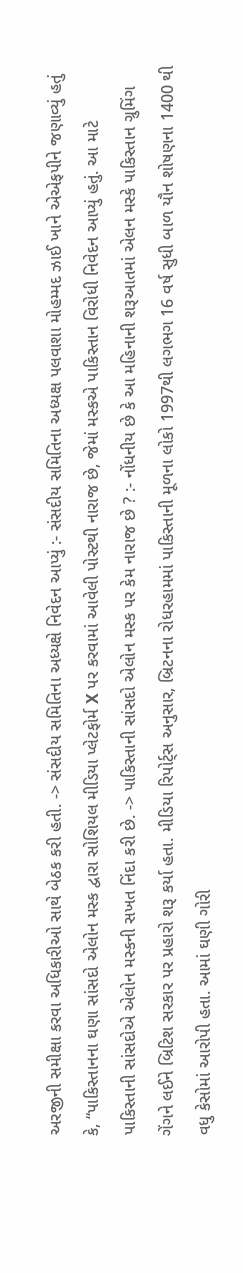અરજીની સમીક્ષા કરવા અધિકારીઓ સાથે બેઠક કરી હતી. -> સંસદીય સમિતિના અધ્યક્ષે નિવેદન આપ્યું :- સંસદીય સમિતિના અધ્યક્ષ પલવાશા મોહમ્મદ ઝાઈ ખાને એએફપીને જણાવ્યું હતું કે, “પાકિસ્તાનના ઘણા સાંસદો એલોન મસ્ક દ્વારા સોશિયલ મીડિયા પ્લેટફોર્મ X પર કરવામાં આવેલી પોસ્ટથી નારાજ છે, જેમાં મસ્કએ પાકિસ્તાન વિરોધી નિવેદન આપ્યું હતું. આ માટે પાકિસ્તાની સાંસદોએ એલોન મસ્કની સખત નિંદા કરી છે. -> પાકિસ્તાની સાંસદો એલોન મસ્ક પર કેમ નારાજ છે ? :- નોંધનીય છે કે આ મહિનાની શરૂઆતમાં એલન મસ્કે પાકિસ્તાન ગ્રુમિંગ ગેંગને લઈને બ્રિટિશ સરકાર પર પ્રહારો શરૂ કર્યા હતા. મીડિયા રિપોર્ટ્સ અનુસાર, બ્રિટનના રોધરહામમાં પાકિસ્તાની મૂળના લોકો 1997થી લગભગ 16 વર્ષ સુધી બાળ યૌન શોષણના 1400 થી વધુ કેસોમાં આરોપી હતા. આમાં ઘણી ગોરી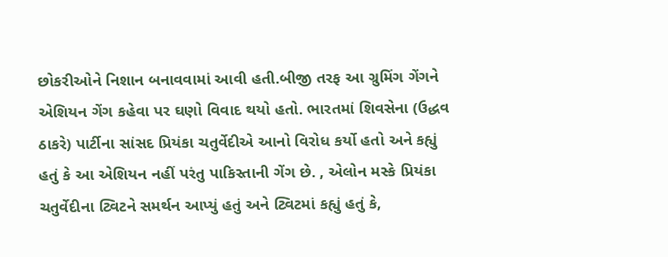છોકરીઓને નિશાન બનાવવામાં આવી હતી.બીજી તરફ આ ગ્રુમિંગ ગેંગને એશિયન ગેંગ કહેવા પર ઘણો વિવાદ થયો હતો. ભારતમાં શિવસેના (ઉદ્ધવ ઠાકરે) પાર્ટીના સાંસદ પ્રિયંકા ચતુર્વેદીએ આનો વિરોધ કર્યો હતો અને કહ્યું હતું કે આ એશિયન નહીં પરંતુ પાકિસ્તાની ગેંગ છે. , એલોન મસ્કે પ્રિયંકા ચતુર્વેદીના ટ્વિટને સમર્થન આપ્યું હતું અને ટ્વિટમાં કહ્યું હતું કે,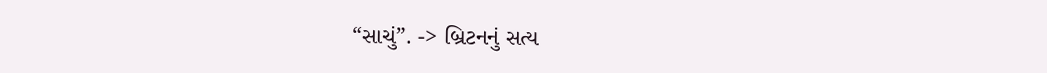“સાચું”. -> બ્રિટનનું સત્ય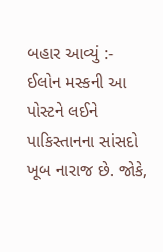બહાર આવ્યું :- ઈલોન મસ્કની આ પોસ્ટને લઈને પાકિસ્તાનના સાંસદો ખૂબ નારાજ છે. જોકે,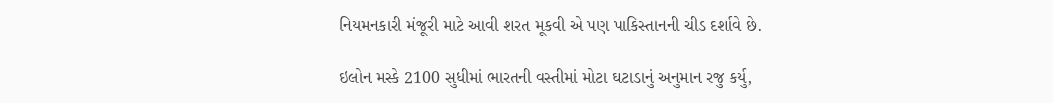નિયમનકારી મંજૂરી માટે આવી શરત મૂકવી એ પણ પાકિસ્તાનની ચીડ દર્શાવે છે.

ઇલોન મસ્કે 2100 સુધીમાં ભારતની વસ્તીમાં મોટા ઘટાડાનું અનુમાન રજુ કર્યુ,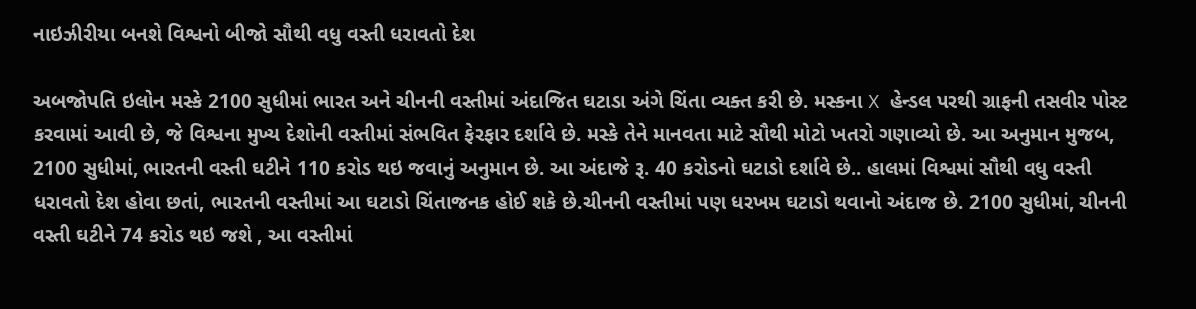નાઇઝીરીયા બનશે વિશ્વનો બીજો સૌથી વધુ વસ્તી ધરાવતો દેશ

અબજોપતિ ઇલોન મસ્કે 2100 સુધીમાં ભારત અને ચીનની વસ્તીમાં અંદાજિત ઘટાડા અંગે ચિંતા વ્યક્ત કરી છે. મસ્કના X હેન્ડલ પરથી ગ્રાફની તસવીર પોસ્ટ કરવામાં આવી છે, જે વિશ્વના મુખ્ય દેશોની વસ્તીમાં સંભવિત ફેરફાર દર્શાવે છે. મસ્કે તેને માનવતા માટે સૌથી મોટો ખતરો ગણાવ્યો છે. આ અનુમાન મુજબ, 2100 સુધીમાં, ભારતની વસ્તી ઘટીને 110 કરોડ થઇ જવાનું અનુમાન છે. આ અંદાજે રૂ. 40 કરોડનો ઘટાડો દર્શાવે છે.. હાલમાં વિશ્વમાં સૌથી વધુ વસ્તી ધરાવતો દેશ હોવા છતાં, ભારતની વસ્તીમાં આ ઘટાડો ચિંતાજનક હોઈ શકે છે.ચીનની વસ્તીમાં પણ ધરખમ ઘટાડો થવાનો અંદાજ છે. 2100 સુધીમાં, ચીનની વસ્તી ઘટીને 74 કરોડ થઇ જશે , આ વસ્તીમાં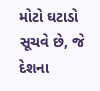મોટો ઘટાડો સૂચવે છે, જે દેશના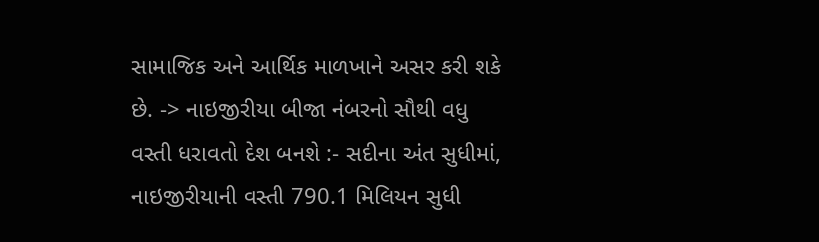સામાજિક અને આર્થિક માળખાને અસર કરી શકે છે. -> નાઇજીરીયા બીજા નંબરનો સૌથી વધુ વસ્તી ધરાવતો દેશ બનશે :- સદીના અંત સુધીમાં, નાઇજીરીયાની વસ્તી 790.1 મિલિયન સુધી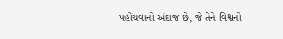પહોંચવાનો અંદાજ છે, જે તેને વિશ્વનો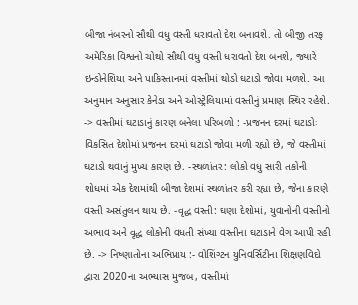બીજા નંબરનો સૌથી વધુ વસ્તી ધરાવતો દેશ બનાવશે. તો બીજી તરફ અમેરિકા વિશ્વનો ચોથો સૌથી વધુ વસ્તી ધરાવતો દેશ બનશે, જ્યારે ઇન્ડોનેશિયા અને પાકિસ્તાનમાં વસ્તીમાં થોડો ઘટાડો જોવા મળશે. આ અનુમાન અનુસાર કેનેડા અને ઓસ્ટ્રેલિયામાં વસ્તીનું પ્રમાણ સ્થિર રહેશે. -> વસ્તીમાં ઘટાડાનું કારણ બનેલા પરિબળો : -પ્રજનન દરમાં ઘટાડોઃ વિકસિત દેશોમાં પ્રજનન દરમાં ઘટાડો જોવા મળી રહ્યો છે, જે વસ્તીમાં ઘટાડો થવાનું મુખ્ય કારણ છે. -સ્થળાંતર: લોકો વધુ સારી તકોની શોધમાં એક દેશમાંથી બીજા દેશમાં સ્થળાંતર કરી રહ્યા છે, જેના કારણે વસ્તી અસંતુલન થાય છે. -વૃદ્ધ વસ્તી: ઘણા દેશોમાં, યુવાનોની વસ્તીનો અભાવ અને વૃદ્ધ લોકોની વધતી સંખ્યા વસ્તીના ઘટાડાને વેગ આપી રહી છે. -> નિષ્ણાતોના અભિપ્રાય :- વોશિંગ્ટન યુનિવર્સિટીના શિક્ષણવિદો દ્વારા 2020ના અભ્યાસ મુજબ, વસ્તીમાં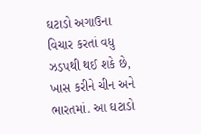ઘટાડો અગાઉના વિચાર કરતાં વધુ ઝડપથી થઈ શકે છે, ખાસ કરીને ચીન અને ભારતમાં. આ ઘટાડો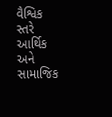વૈશ્વિક સ્તરે આર્થિક અને સામાજિક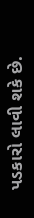પડકારો લાવી શકે છે.